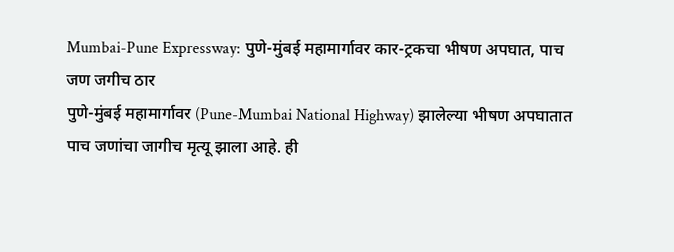Mumbai-Pune Expressway: पुणे-मुंबई महामार्गावर कार-ट्रकचा भीषण अपघात, पाच जण जगीच ठार
पुणे-मुंबई महामार्गावर (Pune-Mumbai National Highway) झालेल्या भीषण अपघातात पाच जणांचा जागीच मृत्यू झाला आहे. ही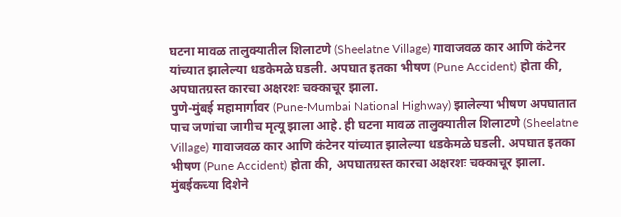घटना मावळ तालुक्यातील शिलाटणे (Sheelatne Village) गावाजवळ कार आणि कंटेनर यांच्यात झालेल्या धडकेमळे घडली. अपघात इतका भीषण (Pune Accident) होता की, अपघातग्रस्त कारचा अक्षरशः चक्काचूर झाला.
पुणे-मुंबई महामार्गावर (Pune-Mumbai National Highway) झालेल्या भीषण अपघातात पाच जणांचा जागीच मृत्यू झाला आहे. ही घटना मावळ तालुक्यातील शिलाटणे (Sheelatne Village) गावाजवळ कार आणि कंटेनर यांच्यात झालेल्या धडकेमळे घडली. अपघात इतका भीषण (Pune Accident) होता की, अपघातग्रस्त कारचा अक्षरशः चक्काचूर झाला. मुंबईकच्या दिशेने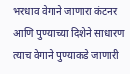भरधाव वेगाने जाणारा कंटनर आणि पुण्याच्या दिशेने साधारण त्याच वेगाने पुण्याकडे जाणारी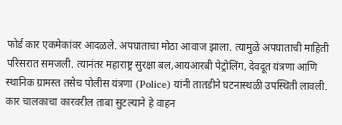फोर्ड कार एकमेकांवर आदळले. अपघाताचा मोठा आवाज झाला. त्यामुळे अपघाताची माहिती परिसरात समजली. त्यानंतर महाराष्ट्र सुरक्षा बल,आयआरबी पेट्रोलिंग, देवदूत यंत्रणा आणि स्थानिक ग्रामस्त तसेच पोलीस यंत्रणा (Police) यांनी तातडीने घटनास्थळी उपस्थिती लावली.
कार चालकाचा कारवरील ताबा सुटल्याने हे वाहन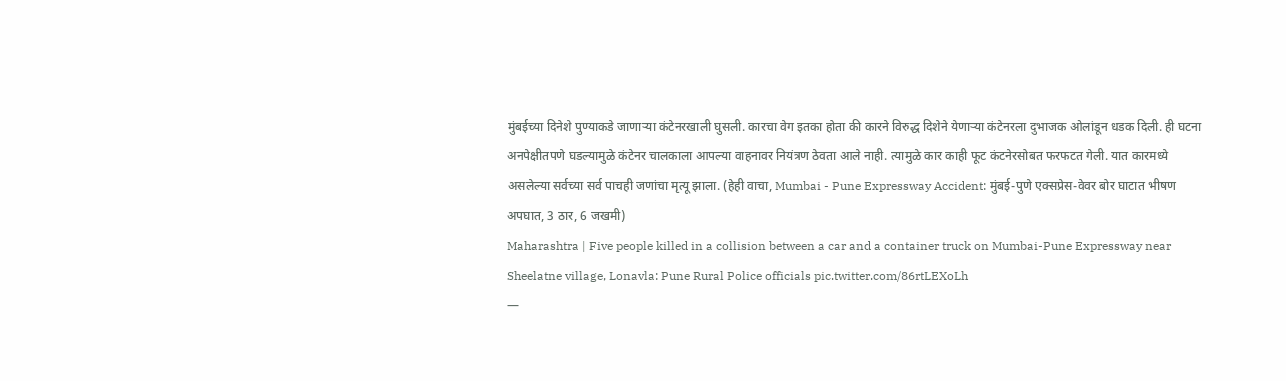मुंबईच्या दिनेशे पुण्याकडे जाणाऱ्या कंटेनरखाली घुसली. कारचा वेग इतका होता की कारने विरुद्ध दिशेने येणाऱ्या कंटेनरला दुभाजक ओलांडून धडक दिली. ही घटना अनपेक्षीतपणे घडल्यामुळे कंटेनर चालकाला आपल्या वाहनावर नियंत्रण ठेवता आले नाही. त्यामुळे कार काही फूट कंटनेरसोबत फरफटत गेली. यात कारमध्ये असलेल्या सर्वच्या सर्व पाचही जणांचा मृत्यू झाला. (हेही वाचा, Mumbai - Pune Expressway Accident: मुंबई-पुणे एक्सप्रेस-वेवर बोर घाटात भीषण अपघात, 3 ठार, 6 जखमी)
Maharashtra | Five people killed in a collision between a car and a container truck on Mumbai-Pune Expressway near Sheelatne village, Lonavla: Pune Rural Police officials pic.twitter.com/86rtLEXoLh
—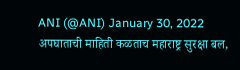ANI (@ANI) January 30, 2022
अपघाताची माहिती कळताच महाराष्ट्र सुरक्षा बल,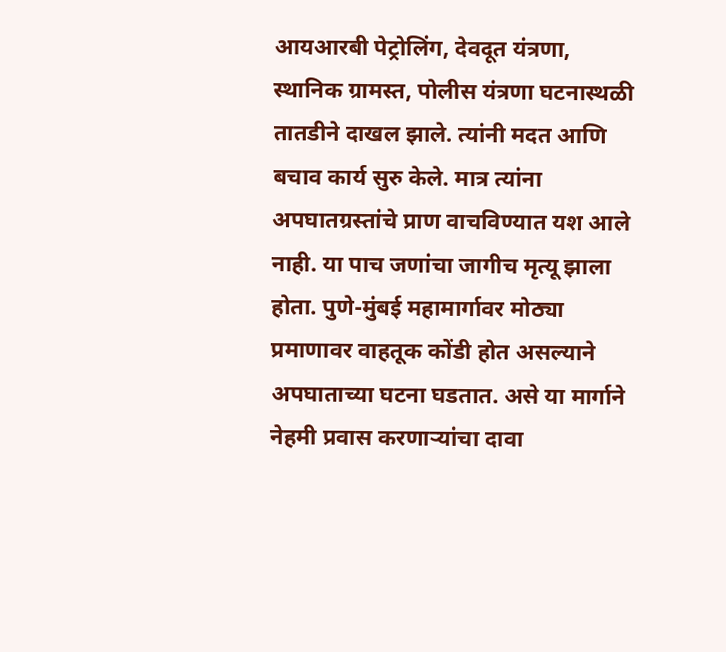आयआरबी पेट्रोलिंग, देवदूत यंत्रणा, स्थानिक ग्रामस्त, पोलीस यंत्रणा घटनास्थळी तातडीने दाखल झाले. त्यांनी मदत आणि बचाव कार्य सुरु केले. मात्र त्यांना अपघातग्रस्तांचे प्राण वाचविण्यात यश आले नाही. या पाच जणांचा जागीच मृत्यू झाला होता. पुणे-मुंबई महामार्गावर मोठ्या प्रमाणावर वाहतूक कोंडी होत असल्याने अपघाताच्या घटना घडतात. असे या मार्गाने नेहमी प्रवास करणाऱ्यांचा दावा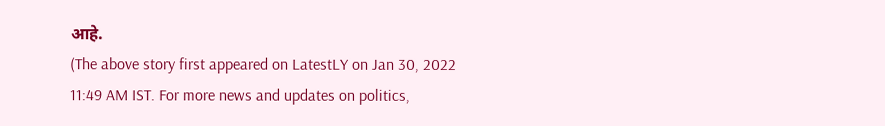आहे.
(The above story first appeared on LatestLY on Jan 30, 2022 11:49 AM IST. For more news and updates on politics,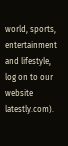world, sports, entertainment and lifestyle, log on to our website latestly.com).